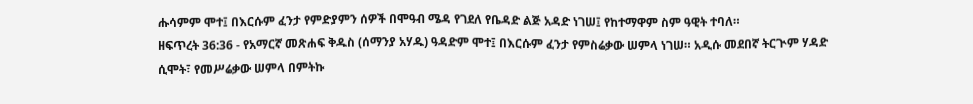ሑሳምም ሞተ፤ በእርሱም ፈንታ የምድያምን ሰዎች በሞዓብ ሜዳ የገደለ የቤዳድ ልጅ አዳድ ነገሠ፤ የከተማዋም ስም ዓዊት ተባለ።
ዘፍጥረት 36:36 - የአማርኛ መጽሐፍ ቅዱስ (ሰማንያ አሃዱ) ዓዳድም ሞተ፤ በእርሱም ፈንታ የምስሬቃው ሠምላ ነገሠ። አዲሱ መደበኛ ትርጒም ሃዳድ ሲሞት፣ የመሥሬቃው ሠምላ በምትኩ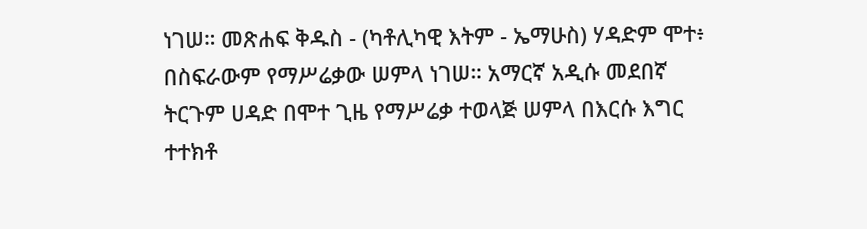ነገሠ። መጽሐፍ ቅዱስ - (ካቶሊካዊ እትም - ኤማሁስ) ሃዳድም ሞተ፥ በስፍራውም የማሥሬቃው ሠምላ ነገሠ። አማርኛ አዲሱ መደበኛ ትርጉም ሀዳድ በሞተ ጊዜ የማሥሬቃ ተወላጅ ሠምላ በእርሱ እግር ተተክቶ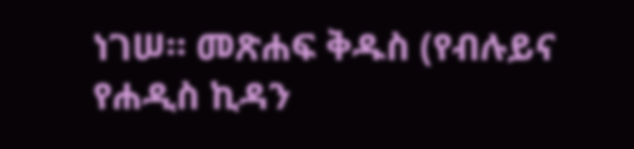ነገሠ። መጽሐፍ ቅዱስ (የብሉይና የሐዲስ ኪዳን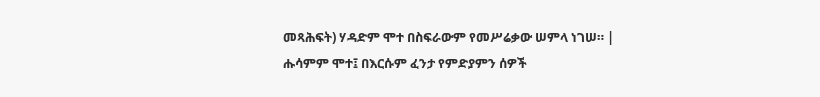መጻሕፍት) ሃዳድም ሞተ በስፍራውም የመሥሬቃው ሠምላ ነገሠ። |
ሑሳምም ሞተ፤ በእርሱም ፈንታ የምድያምን ሰዎች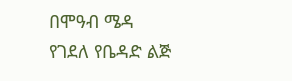በሞዓብ ሜዳ የገደለ የቤዳድ ልጅ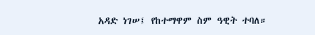አዳድ ነገሠ፤ የከተማዋም ስም ዓዊት ተባለ።